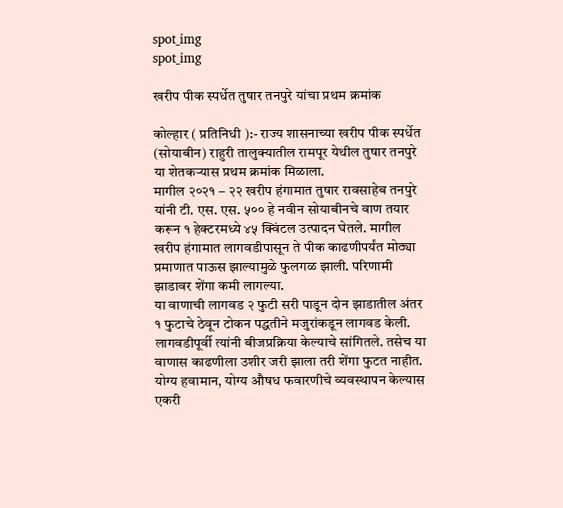spot_img
spot_img

खरीप पीक स्पर्धेत तुषार तनपुरे यांचा प्रथम क्रमांक

कोल्हार ( प्रतिनिधी ):- राज्य शासनाच्या खरीप पीक स्पर्धेत (सोयाबीन) राहुरी तालुक्यातील रामपूर येथील तुषार तनपुरे या शेतकऱ्यास प्रथम क्रमांक मिळाला.
मागील २०२१ – २२ खरीप हंगामात तुषार रावसाहेब तनपुरे यांनी टी. एस. एस. ५०० हे नवीन सोयाबीनचे वाण तयार करून १ हेक्टरमध्ये ४५ क्विंटल उत्पादन घेतले. मागील खरीप हंगामात लागवडीपासून ते पीक काढणीपर्यंत मोठ्या प्रमाणात पाऊस झाल्यामुळे फुलगळ झाली. परिणामी झाडावर शेंगा कमी लागल्या.
या वाणाची लागवड २ फुटी सरी पाडून दोन झाडातील अंतर १ फुटाचे ठेवून टोकन पद्धतीने मजुरांकडून लागवड केली. लागवडीपूर्वी त्यांनी बीजप्रक्रिया केल्याचे सांगितले. तसेच या वाणास काढणीला उशीर जरी झाला तरी शेंगा फुटत नाहीत. योग्य हवामान, योग्य औषध फवारणीचे व्यवस्थापन केल्यास एकरी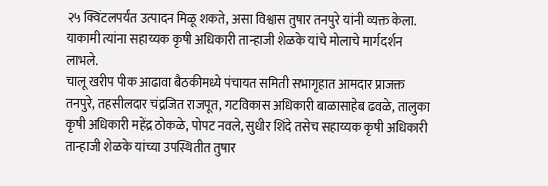२५ क्विंटलपर्यंत उत्पादन मिळू शकते, असा विश्वास तुषार तनपुरे यांनी व्यक्त केला. याकामी त्यांना सहाय्यक कृषी अधिकारी तान्हाजी शेळके यांचे मोलाचे मार्गदर्शन लाभले.
चालू खरीप पीक आढावा बैठकीमध्ये पंचायत समिती सभागृहात आमदार प्राजक्त तनपुरे, तहसीलदार चंद्रजित राजपूत, गटविकास अधिकारी बाळासाहेब ढवळे, तालुका कृषी अधिकारी महेंद्र ठोकळे, पोपट नवले, सुधीर शिंदे तसेच सहाय्यक कृषी अधिकारी तान्हाजी शेळके यांच्या उपस्थितीत तुषार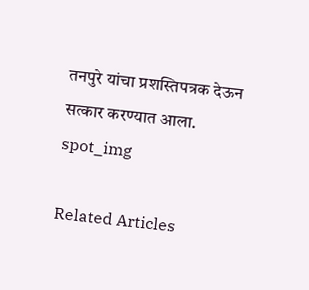तनपुरे यांचा प्रशस्तिपत्रक देऊन सत्कार करण्यात आला.
spot_img

Related Articles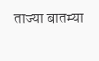ताज्या बातम्या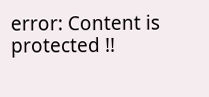error: Content is protected !!